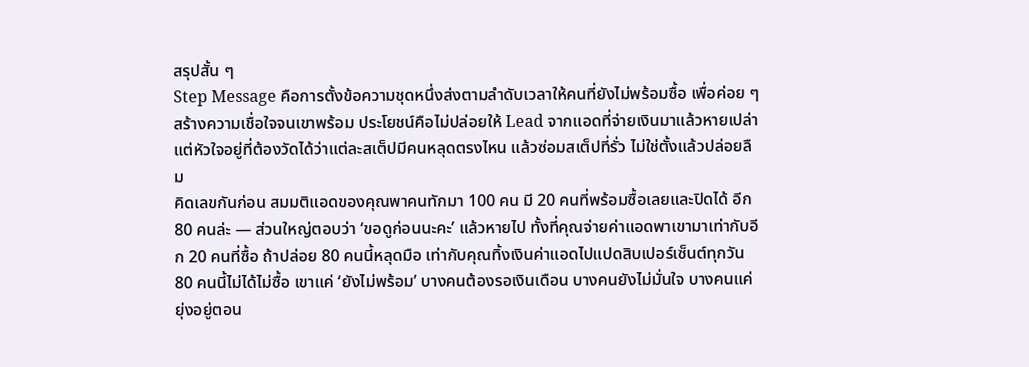สรุปสั้น ๆ
Step Message คือการตั้งข้อความชุดหนึ่งส่งตามลำดับเวลาให้คนที่ยังไม่พร้อมซื้อ เพื่อค่อย ๆ สร้างความเชื่อใจจนเขาพร้อม ประโยชน์คือไม่ปล่อยให้ Lead จากแอดที่จ่ายเงินมาแล้วหายเปล่า แต่หัวใจอยู่ที่ต้องวัดได้ว่าแต่ละสเต็ปมีคนหลุดตรงไหน แล้วซ่อมสเต็ปที่รั่ว ไม่ใช่ตั้งแล้วปล่อยลืม
คิดเลขกันก่อน สมมติแอดของคุณพาคนทักมา 100 คน มี 20 คนที่พร้อมซื้อเลยและปิดได้ อีก 80 คนล่ะ — ส่วนใหญ่ตอบว่า ‘ขอดูก่อนนะคะ’ แล้วหายไป ทั้งที่คุณจ่ายค่าแอดพาเขามาเท่ากับอีก 20 คนที่ซื้อ ถ้าปล่อย 80 คนนี้หลุดมือ เท่ากับคุณทิ้งเงินค่าแอดไปแปดสิบเปอร์เซ็นต์ทุกวัน
80 คนนี้ไม่ได้ไม่ซื้อ เขาแค่ ‘ยังไม่พร้อม’ บางคนต้องรอเงินเดือน บางคนยังไม่มั่นใจ บางคนแค่ยุ่งอยู่ตอน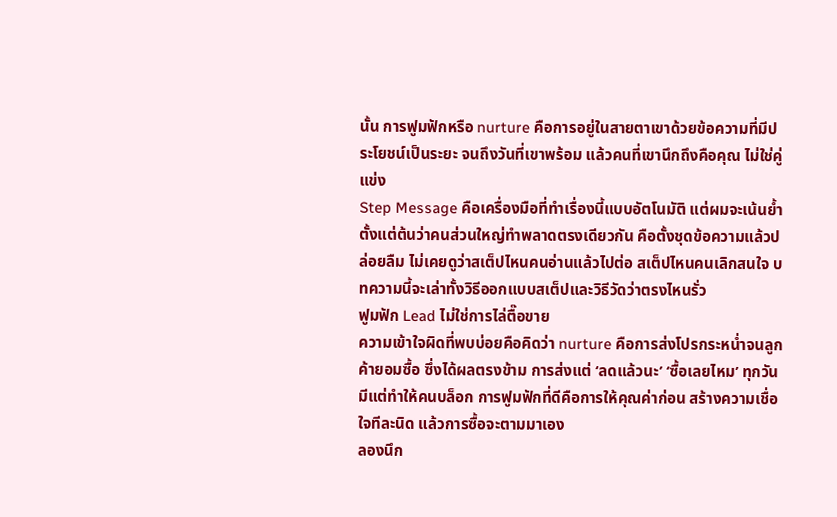นั้น การฟูมฟักหรือ nurture คือการอยู่ในสายตาเขาด้วยข้อความที่มีประโยชน์เป็นระยะ จนถึงวันที่เขาพร้อม แล้วคนที่เขานึกถึงคือคุณ ไม่ใช่คู่แข่ง
Step Message คือเครื่องมือที่ทำเรื่องนี้แบบอัตโนมัติ แต่ผมจะเน้นย้ำตั้งแต่ต้นว่าคนส่วนใหญ่ทำพลาดตรงเดียวกัน คือตั้งชุดข้อความแล้วปล่อยลืม ไม่เคยดูว่าสเต็ปไหนคนอ่านแล้วไปต่อ สเต็ปไหนคนเลิกสนใจ บทความนี้จะเล่าทั้งวิธีออกแบบสเต็ปและวิธีวัดว่าตรงไหนรั่ว
ฟูมฟัก Lead ไม่ใช่การไล่ตื๊อขาย
ความเข้าใจผิดที่พบบ่อยคือคิดว่า nurture คือการส่งโปรกระหน่ำจนลูกค้ายอมซื้อ ซึ่งได้ผลตรงข้าม การส่งแต่ ‘ลดแล้วนะ’ ‘ซื้อเลยไหม’ ทุกวันมีแต่ทำให้คนบล็อก การฟูมฟักที่ดีคือการให้คุณค่าก่อน สร้างความเชื่อใจทีละนิด แล้วการซื้อจะตามมาเอง
ลองนึก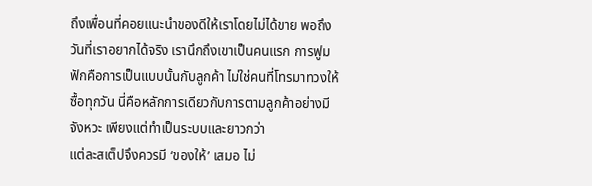ถึงเพื่อนที่คอยแนะนำของดีให้เราโดยไม่ได้ขาย พอถึงวันที่เราอยากได้จริง เรานึกถึงเขาเป็นคนแรก การฟูมฟักคือการเป็นแบบนั้นกับลูกค้า ไม่ใช่คนที่โทรมาทวงให้ซื้อทุกวัน นี่คือหลักการเดียวกับการตามลูกค้าอย่างมีจังหวะ เพียงแต่ทำเป็นระบบและยาวกว่า
แต่ละสเต็ปจึงควรมี ‘ของให้’ เสมอ ไม่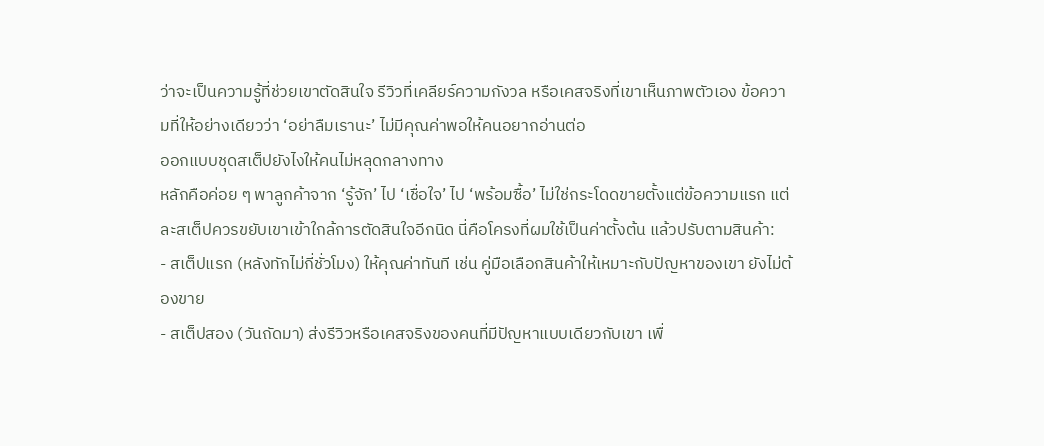ว่าจะเป็นความรู้ที่ช่วยเขาตัดสินใจ รีวิวที่เคลียร์ความกังวล หรือเคสจริงที่เขาเห็นภาพตัวเอง ข้อความที่ให้อย่างเดียวว่า ‘อย่าลืมเรานะ’ ไม่มีคุณค่าพอให้คนอยากอ่านต่อ
ออกแบบชุดสเต็ปยังไงให้คนไม่หลุดกลางทาง
หลักคือค่อย ๆ พาลูกค้าจาก ‘รู้จัก’ ไป ‘เชื่อใจ’ ไป ‘พร้อมซื้อ’ ไม่ใช่กระโดดขายตั้งแต่ข้อความแรก แต่ละสเต็ปควรขยับเขาเข้าใกล้การตัดสินใจอีกนิด นี่คือโครงที่ผมใช้เป็นค่าตั้งต้น แล้วปรับตามสินค้า:
- สเต็ปแรก (หลังทักไม่กี่ชั่วโมง) ให้คุณค่าทันที เช่น คู่มือเลือกสินค้าให้เหมาะกับปัญหาของเขา ยังไม่ต้องขาย
- สเต็ปสอง (วันถัดมา) ส่งรีวิวหรือเคสจริงของคนที่มีปัญหาแบบเดียวกับเขา เพื่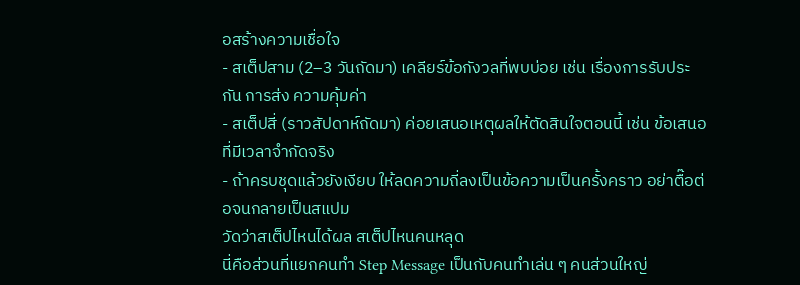อสร้างความเชื่อใจ
- สเต็ปสาม (2–3 วันถัดมา) เคลียร์ข้อกังวลที่พบบ่อย เช่น เรื่องการรับประกัน การส่ง ความคุ้มค่า
- สเต็ปสี่ (ราวสัปดาห์ถัดมา) ค่อยเสนอเหตุผลให้ตัดสินใจตอนนี้ เช่น ข้อเสนอที่มีเวลาจำกัดจริง
- ถ้าครบชุดแล้วยังเงียบ ให้ลดความถี่ลงเป็นข้อความเป็นครั้งคราว อย่าตื๊อต่อจนกลายเป็นสแปม
วัดว่าสเต็ปไหนได้ผล สเต็ปไหนคนหลุด
นี่คือส่วนที่แยกคนทำ Step Message เป็นกับคนทำเล่น ๆ คนส่วนใหญ่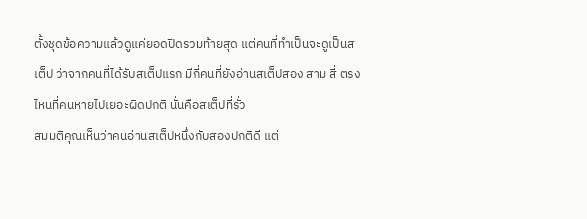ตั้งชุดข้อความแล้วดูแค่ยอดปิดรวมท้ายสุด แต่คนที่ทำเป็นจะดูเป็นสเต็ป ว่าจากคนที่ได้รับสเต็ปแรก มีกี่คนที่ยังอ่านสเต็ปสอง สาม สี่ ตรงไหนที่คนหายไปเยอะผิดปกติ นั่นคือสเต็ปที่รั่ว
สมมติคุณเห็นว่าคนอ่านสเต็ปหนึ่งกับสองปกติดี แต่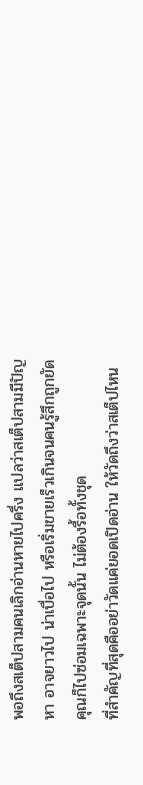พอถึงสเต็ปสามคนเลิกอ่านหายไปครึ่ง แปลว่าสเต็ปสามมีปัญหา อาจยาวไป น่าเบื่อไป หรือเริ่มขายเร็วเกินจนคนรู้สึกถูกยัด คุณก็ไปซ่อมเฉพาะจุดนั้น ไม่ต้องรื้อทั้งชุด
ที่สำคัญที่สุดคืออย่าวัดแค่ยอดเปิดอ่าน ให้วัดถึงว่าสเต็ปไหน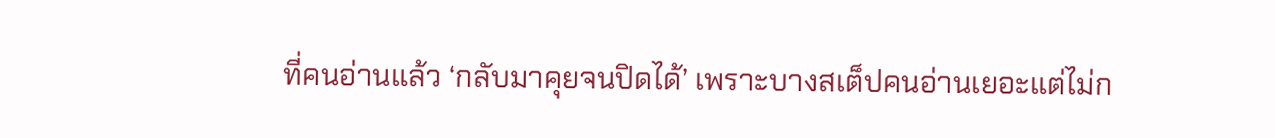ที่คนอ่านแล้ว ‘กลับมาคุยจนปิดได้’ เพราะบางสเต็ปคนอ่านเยอะแต่ไม่ก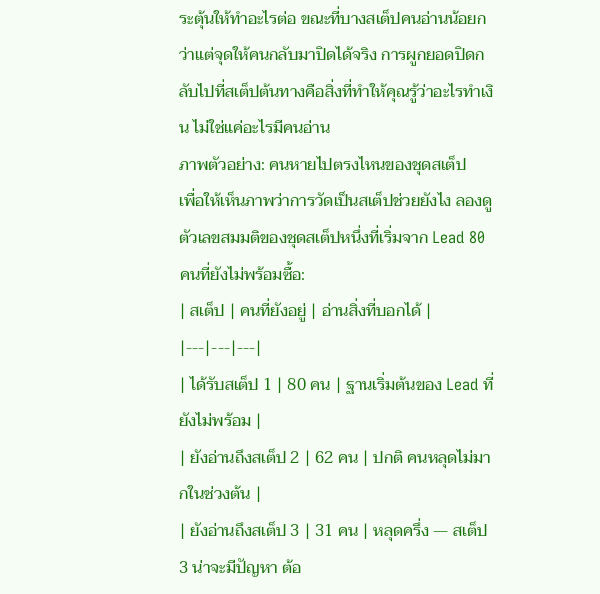ระตุ้นให้ทำอะไรต่อ ขณะที่บางสเต็ปคนอ่านน้อยกว่าแต่จุดให้คนกลับมาปิดได้จริง การผูกยอดปิดกลับไปที่สเต็ปต้นทางคือสิ่งที่ทำให้คุณรู้ว่าอะไรทำเงิน ไม่ใช่แค่อะไรมีคนอ่าน
ภาพตัวอย่าง: คนหายไปตรงไหนของชุดสเต็ป
เพื่อให้เห็นภาพว่าการวัดเป็นสเต็ปช่วยยังไง ลองดูตัวเลขสมมติของชุดสเต็ปหนึ่งที่เริ่มจาก Lead 80 คนที่ยังไม่พร้อมซื้อ:
| สเต็ป | คนที่ยังอยู่ | อ่านสิ่งที่บอกได้ |
|---|---|---|
| ได้รับสเต็ป 1 | 80 คน | ฐานเริ่มต้นของ Lead ที่ยังไม่พร้อม |
| ยังอ่านถึงสเต็ป 2 | 62 คน | ปกติ คนหลุดไม่มากในช่วงต้น |
| ยังอ่านถึงสเต็ป 3 | 31 คน | หลุดครึ่ง — สเต็ป 3 น่าจะมีปัญหา ต้อ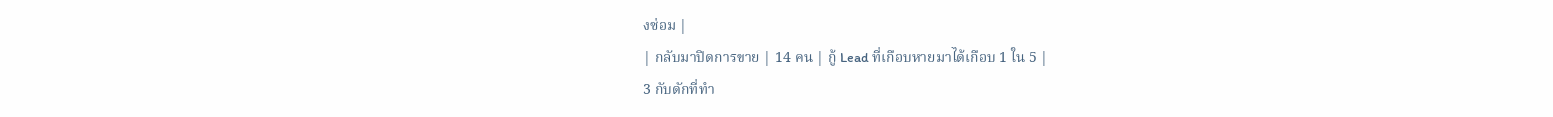งซ่อม |
| กลับมาปิดการขาย | 14 คน | กู้ Lead ที่เกือบหายมาได้เกือบ 1 ใน 5 |
3 กับดักที่ทำ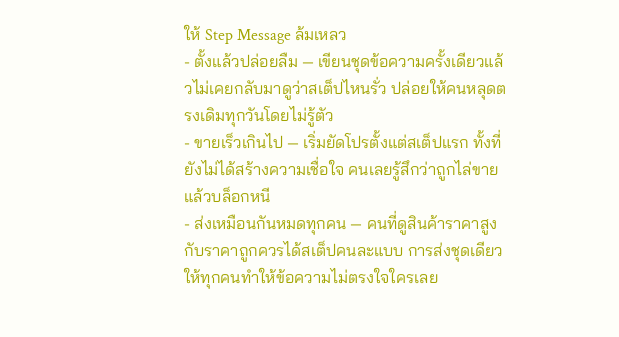ให้ Step Message ล้มเหลว
- ตั้งแล้วปล่อยลืม — เขียนชุดข้อความครั้งเดียวแล้วไม่เคยกลับมาดูว่าสเต็ปไหนรั่ว ปล่อยให้คนหลุดตรงเดิมทุกวันโดยไม่รู้ตัว
- ขายเร็วเกินไป — เริ่มยัดโปรตั้งแต่สเต็ปแรก ทั้งที่ยังไม่ได้สร้างความเชื่อใจ คนเลยรู้สึกว่าถูกไล่ขายแล้วบล็อกหนี
- ส่งเหมือนกันหมดทุกคน — คนที่ดูสินค้าราคาสูงกับราคาถูกควรได้สเต็ปคนละแบบ การส่งชุดเดียวให้ทุกคนทำให้ข้อความไม่ตรงใจใครเลย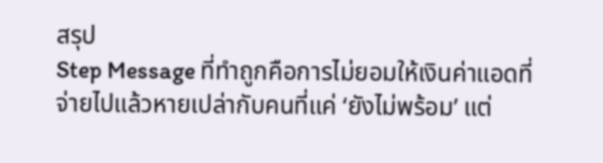สรุป
Step Message ที่ทำถูกคือการไม่ยอมให้เงินค่าแอดที่จ่ายไปแล้วหายเปล่ากับคนที่แค่ ‘ยังไม่พร้อม’ แต่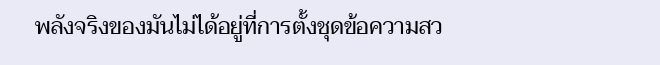พลังจริงของมันไม่ได้อยู่ที่การตั้งชุดข้อความสว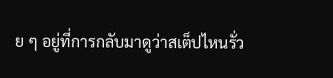ย ๆ อยู่ที่การกลับมาดูว่าสเต็ปไหนรั่ว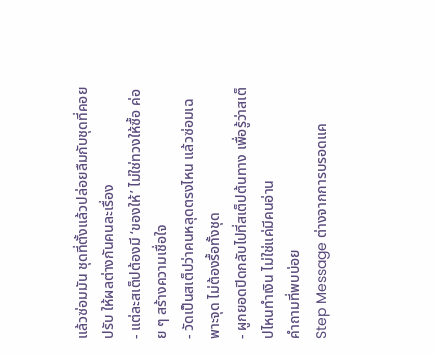แล้วซ่อมมัน ชุดที่ตั้งแล้วปล่อยลืมกับชุดที่คอยปรับ ให้ผลต่างกันคนละเรื่อง
- แต่ละสเต็ปต้องมี ‘ของให้’ ไม่ใช่ทวงให้ซื้อ ค่อย ๆ สร้างความเชื่อใจ
- วัดเป็นสเต็ปว่าคนหลุดตรงไหน แล้วซ่อมเฉพาะจุด ไม่ต้องรื้อทั้งชุด
- ผูกยอดปิดกลับไปที่สเต็ปต้นทาง เพื่อรู้ว่าสเต็ปไหนทำเงิน ไม่ใช่แค่มีคนอ่าน
คำถามที่พบบ่อย
Step Message ต่างจากการบรอดแค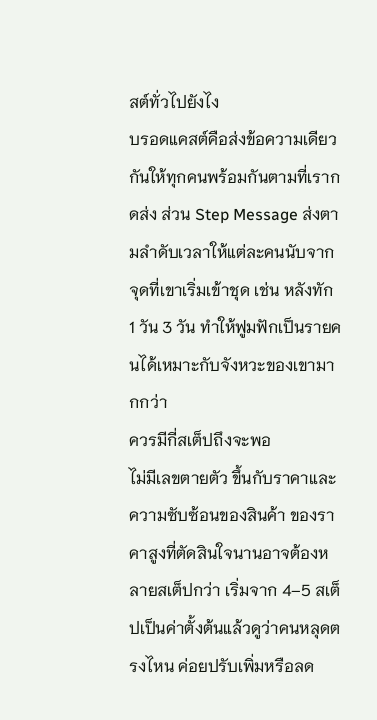สต์ทั่วไปยังไง
บรอดแคสต์คือส่งข้อความเดียวกันให้ทุกคนพร้อมกันตามที่เรากดส่ง ส่วน Step Message ส่งตามลำดับเวลาให้แต่ละคนนับจากจุดที่เขาเริ่มเข้าชุด เช่น หลังทัก 1 วัน 3 วัน ทำให้ฟูมฟักเป็นรายคนได้เหมาะกับจังหวะของเขามากกว่า
ควรมีกี่สเต็ปถึงจะพอ
ไม่มีเลขตายตัว ขึ้นกับราคาและความซับซ้อนของสินค้า ของราคาสูงที่ตัดสินใจนานอาจต้องหลายสเต็ปกว่า เริ่มจาก 4–5 สเต็ปเป็นค่าตั้งต้นแล้วดูว่าคนหลุดตรงไหน ค่อยปรับเพิ่มหรือลด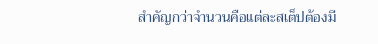สำคัญกว่าจำนวนคือแต่ละสเต็ปต้องมี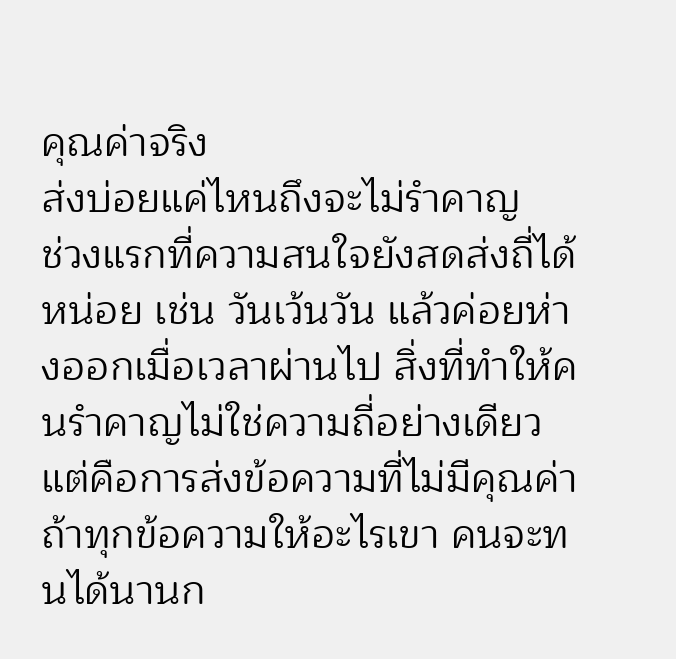คุณค่าจริง
ส่งบ่อยแค่ไหนถึงจะไม่รำคาญ
ช่วงแรกที่ความสนใจยังสดส่งถี่ได้หน่อย เช่น วันเว้นวัน แล้วค่อยห่างออกเมื่อเวลาผ่านไป สิ่งที่ทำให้คนรำคาญไม่ใช่ความถี่อย่างเดียว แต่คือการส่งข้อความที่ไม่มีคุณค่า ถ้าทุกข้อความให้อะไรเขา คนจะทนได้นานก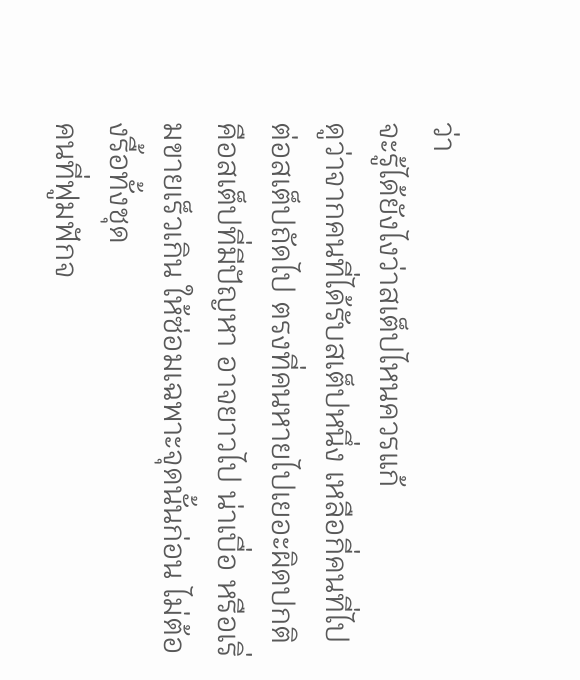ว่า
จะรู้ได้ยังไงว่าสเต็ปไหนควรแก้
ดูว่าจากคนที่ได้รับสเต็ปหนึ่ง เหลือกี่คนที่ไปต่อสเต็ปถัดไป ตรงที่คนหายไปเยอะผิดปกติคือสเต็ปที่มีปัญหา อาจยาวไป น่าเบื่อ หรือเริ่มขายเร็วเกิน ให้ซ่อมเฉพาะจุดนั้นก่อน ไม่ต้องรื้อทั้งชุด
คนที่ฟูมฟักจ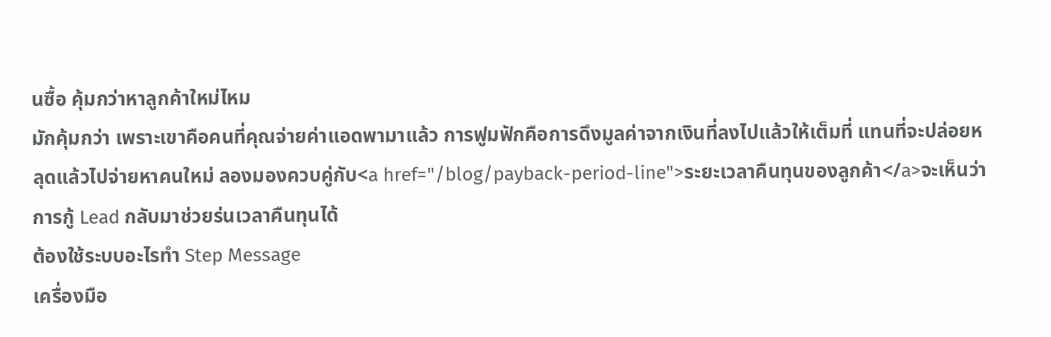นซื้อ คุ้มกว่าหาลูกค้าใหม่ไหม
มักคุ้มกว่า เพราะเขาคือคนที่คุณจ่ายค่าแอดพามาแล้ว การฟูมฟักคือการดึงมูลค่าจากเงินที่ลงไปแล้วให้เต็มที่ แทนที่จะปล่อยหลุดแล้วไปจ่ายหาคนใหม่ ลองมองควบคู่กับ<a href="/blog/payback-period-line">ระยะเวลาคืนทุนของลูกค้า</a>จะเห็นว่าการกู้ Lead กลับมาช่วยร่นเวลาคืนทุนได้
ต้องใช้ระบบอะไรทำ Step Message
เครื่องมือ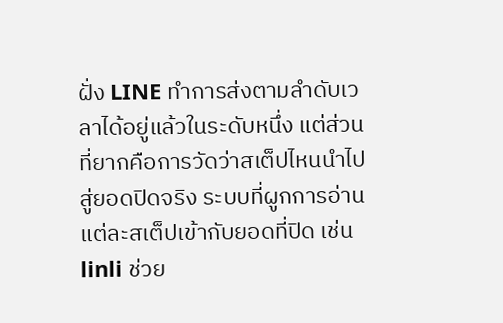ฝั่ง LINE ทำการส่งตามลำดับเวลาได้อยู่แล้วในระดับหนึ่ง แต่ส่วนที่ยากคือการวัดว่าสเต็ปไหนนำไปสู่ยอดปิดจริง ระบบที่ผูกการอ่านแต่ละสเต็ปเข้ากับยอดที่ปิด เช่น linli ช่วย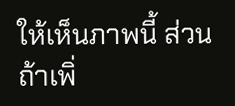ให้เห็นภาพนี้ ส่วนถ้าเพิ่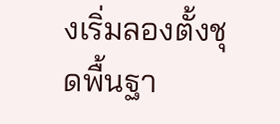งเริ่มลองตั้งชุดพื้นฐา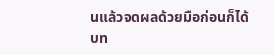นแล้วจดผลด้วยมือก่อนก็ได้
บท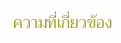ความที่เกี่ยวข้อง